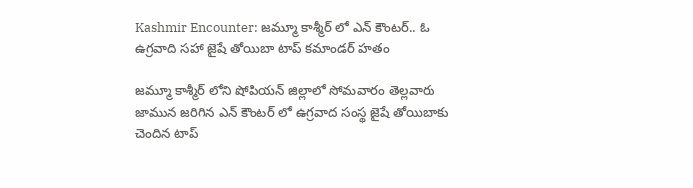Kashmir Encounter: జమ్మూ కాశ్మీర్ లో ఎన్ కౌంటర్.. ఓ ఉగ్రవాది సహా జైషే తోయిబా టాప్ కమాండర్ హతం

జమ్మూ కాశ్మీర్ లోని షోపియన్ జిల్లాలో సోమవారం తెల్లవారు జామున జరిగిన ఎన్ కౌంటర్ లో ఉగ్రవాద సంస్థ జైషే తోయిబాకు చెందిన టాప్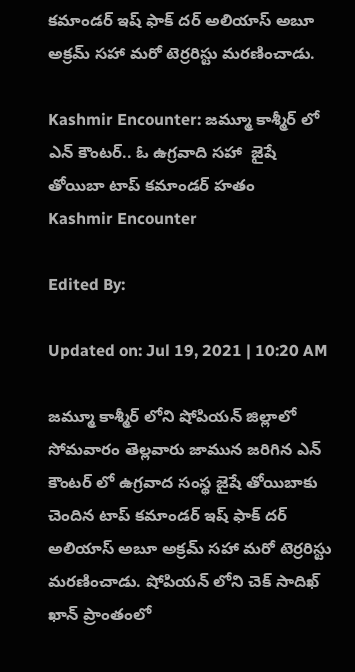కమాండర్ ఇష్ ఫాక్ దర్ అలియాస్ అబూ అక్రమ్ సహా మరో టెర్రరిస్టు మరణించాడు.

Kashmir Encounter: జమ్మూ కాశ్మీర్ లో ఎన్ కౌంటర్.. ఓ ఉగ్రవాది సహా  జైషే తోయిబా టాప్ కమాండర్ హతం
Kashmir Encounter

Edited By:

Updated on: Jul 19, 2021 | 10:20 AM

జమ్మూ కాశ్మీర్ లోని షోపియన్ జిల్లాలో సోమవారం తెల్లవారు జామున జరిగిన ఎన్ కౌంటర్ లో ఉగ్రవాద సంస్థ జైషే తోయిబాకు చెందిన టాప్ కమాండర్ ఇష్ ఫాక్ దర్ అలియాస్ అబూ అక్రమ్ సహా మరో టెర్రరిస్టు మరణించాడు. షోపియన్ లోని చెక్ సాదిఖ్ ఖాన్ ప్రాంతంలో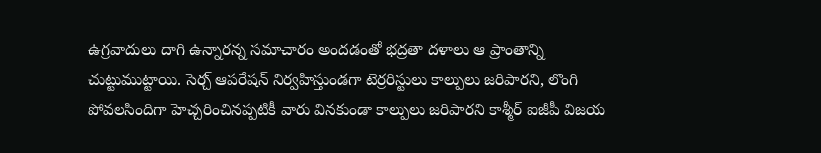ఉగ్రవాదులు దాగి ఉన్నారన్న సమాచారం అందడంతో భద్రతా దళాలు ఆ ప్రాంతాన్ని చుట్టుముట్టాయి. సెర్చ్ ఆపరేషన్ నిర్వహిస్తుండగా టెర్రరిస్టులు కాల్పులు జరిపారని, లొంగి పోవలసిందిగా హెచ్చరించినప్పటికీ వారు వినకుండా కాల్పులు జరిపారని కాశ్మీర్ ఐజీపీ విజయ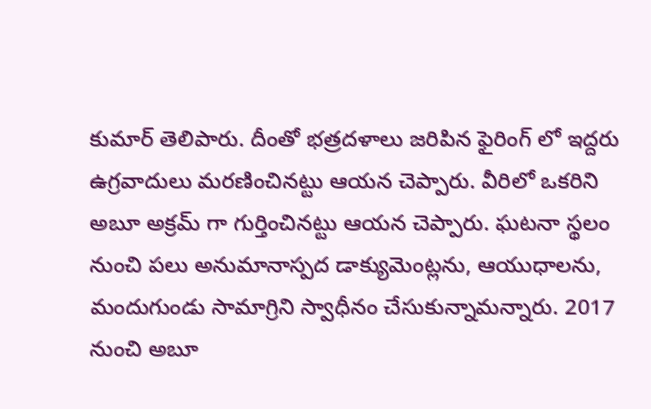కుమార్ తెలిపారు. దీంతో భత్రదళాలు జరిపిన ఫైరింగ్ లో ఇద్దరు ఉగ్రవాదులు మరణించినట్టు ఆయన చెప్పారు. వీరిలో ఒకరిని అబూ అక్రమ్ గా గుర్తించినట్టు ఆయన చెప్పారు. ఘటనా స్థలం నుంచి పలు అనుమానాస్పద డాక్యుమెంట్లను, ఆయుధాలను, మందుగుండు సామాగ్రిని స్వాధీనం చేసుకున్నామన్నారు. 2017 నుంచి అబూ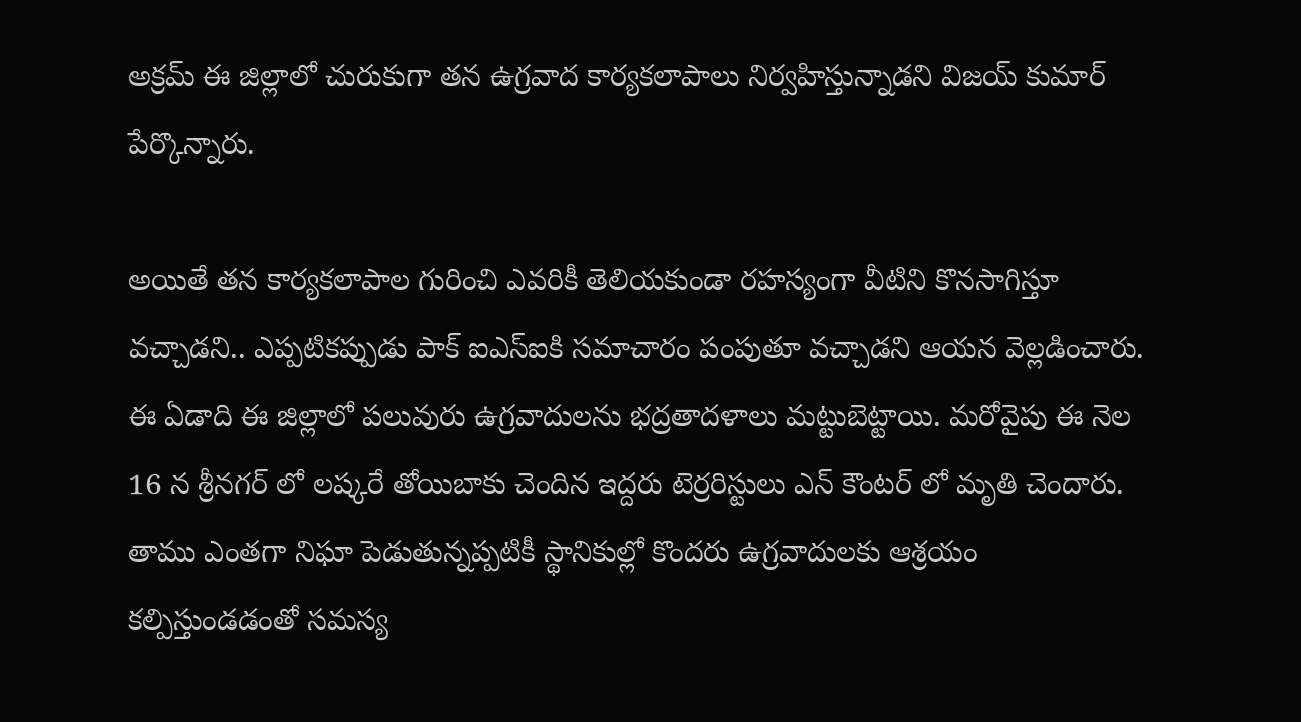అక్రమ్ ఈ జిల్లాలో చురుకుగా తన ఉగ్రవాద కార్యకలాపాలు నిర్వహిస్తున్నాడని విజయ్ కుమార్ పేర్కొన్నారు.

అయితే తన కార్యకలాపాల గురించి ఎవరికీ తెలియకుండా రహస్యంగా వీటిని కొనసాగిస్తూ వచ్చాడని.. ఎప్పటికప్పుడు పాక్ ఐఎస్ఐకి సమాచారం పంపుతూ వచ్చాడని ఆయన వెల్లడించారు. ఈ ఏడాది ఈ జిల్లాలో పలువురు ఉగ్రవాదులను భద్రతాదళాలు మట్టుబెట్టాయి. మరోవైపు ఈ నెల 16 న శ్రీనగర్ లో లష్కరే తోయిబాకు చెందిన ఇద్దరు టెర్రరిస్టులు ఎన్ కౌంటర్ లో మృతి చెందారు. తాము ఎంతగా నిఘా పెడుతున్నప్పటికీ స్థానికుల్లో కొందరు ఉగ్రవాదులకు ఆశ్రయం కల్పిస్తుండడంతో సమస్య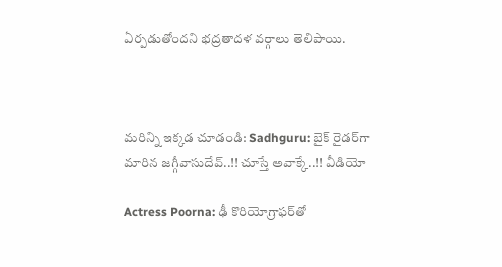ఏర్పడుతోందని భద్రతాదళ వర్గాలు తెలిపాయి.



మరిన్ని ఇక్కడ చూడండి: Sadhguru: బైక్‌ రైడర్‌గా మారిన జగ్గీవాసుదేవ్‌..!! చూస్తే అవాక్కే..!! వీడియో

Actress Poorna: ఢీ కొరియోగ్రాఫర్‌తో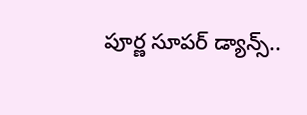పూర్ణ సూపర్‌ డ్యాన్స్‌..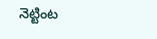నెట్టింట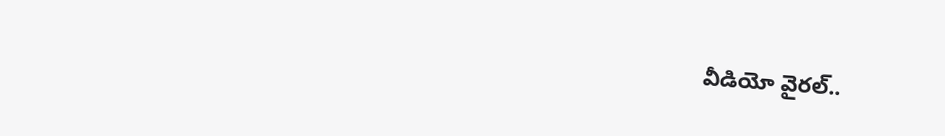వీడియో వైరల్..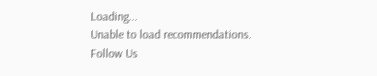Loading...
Unable to load recommendations.
Follow Us